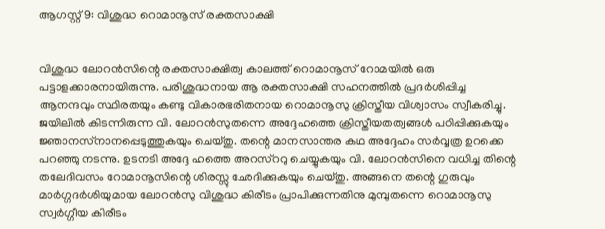ആഗസ്റ്റ് 9: വിശുദ്ധ റൊമാനൂസ് രക്തസാക്ഷി


വിശുദ്ധ ലോറന്‍സിന്റെ രക്തസാക്ഷിത്വ കാലത്ത് റൊമാനൂസ് റോമയില്‍ ഒരു പട്ടാളക്കാരനായിരുന്നു. പരിശുദ്ധനായ ആ രക്തസാക്ഷി സഹനത്തില്‍ പ്രദര്‍ശിപ്പിച്ച ആനന്ദവും സ്ഥിരതയും കണ്ടു വികാരഭരിതനായ റൊമാനൂസു ക്രിസ്തീയ വിശ്വാസം സ്വീകരിച്ചു. ജയിലില്‍ കിടന്നിരുന്ന വി. ലോറന്‍സുതന്നെ അദ്ദേഹത്തെ ക്രിസ്തീയതത്വങ്ങള്‍ പഠിപ്പിക്കുകയും ജ്ഞാനസ്‌നാനപ്പെടുത്തുകയും ചെയ്തു. തന്റെ മാനസാന്തര കഥ അദ്ദേഹം സര്‍വ്വത്ര ഉറക്കെ പറഞ്ഞു നടന്നു. ഉടനടി അദ്ദേ ഹത്തെ അറസ്‌ററു ചെയ്യുകയും വി. ലോറന്‍സിനെ വധിച്ച തിന്റെ തലേദിവസം റോമാനൂസിന്റെ ശിരസ്സു ഛേദിക്കുകയും ചെയ്തു. അങ്ങനെ തന്റെ ഗുരുവും മാര്‍ഗ്ഗദര്‍ശിയുമായ ലോറന്‍സു വിശുദ്ധ കിരീടം പ്രാപിക്കുന്നതിനു മുമ്പുതന്നെ റൊമാനൂസു സ്വര്‍ഗ്ഗീയ കിരീടം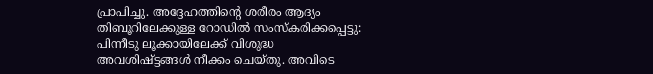പ്രാപിച്ചു. അദ്ദേഹത്തിന്റെ ശരീരം ആദ്യം തിബൂറിലേക്കുള്ള റോഡില്‍ സംസ്‌കരിക്കപ്പെട്ടു: പിന്നീടു ലൂക്കായിലേക്ക് വിശുദ്ധ അവശിഷ്ട്ടങ്ങള്‍ നീക്കം ചെയ്തു. അവിടെ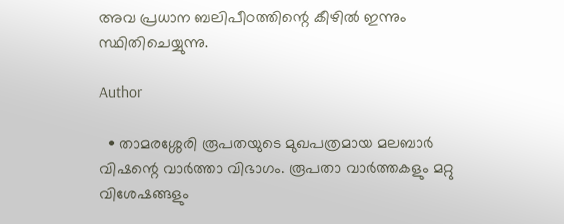അവ പ്രധാന ബലിപീഠത്തിന്റെ കീഴില്‍ ഇന്നും സ്ഥിതിചെയ്യുന്നു.

Author

  • താമരശ്ശേരി രൂപതയുടെ മുഖപത്രമായ മലബാര്‍ വിഷന്റെ വാര്‍ത്താ വിഭാഗം. രൂപതാ വാര്‍ത്തകളും മറ്റു വിശേഷങ്ങളും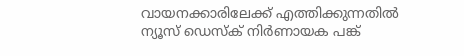വായനക്കാരിലേക്ക് എത്തിക്കുന്നതില്‍ ന്യൂസ് ഡെസ്‌ക് നിര്‍ണായക പങ്ക്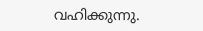വഹിക്കുന്നു.